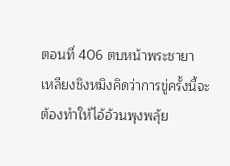ตอนที่ 406 ตบหน้าพระชายา
เหลียงชิงหมิงคิดว่าการขู่ครั้งนี้จะต้องทำให้ไอ้อ้วนพุงพลุ้ย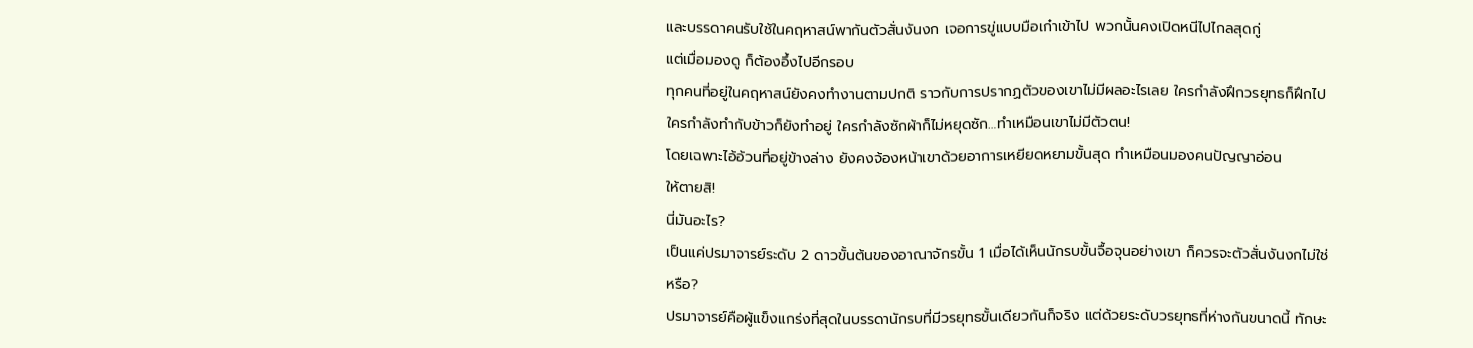และบรรดาคนรับใช้ในคฤหาสน์พากันตัวสั่นงันงก เจอการขู่แบบมือเก๋าเข้าไป พวกนั้นคงเปิดหนีไปไกลสุดกู่
แต่เมื่อมองดู ก็ต้องอึ้งไปอีกรอบ
ทุกคนที่อยู่ในคฤหาสน์ยังคงทำงานตามปกติ ราวกับการปรากฏตัวของเขาไม่มีผลอะไรเลย ใครกำลังฝึกวรยุทธก็ฝึกไป ใครกำลังทำกับข้าวก็ยังทำอยู่ ใครกำลังซักผ้าก็ไม่หยุดซัก…ทำเหมือนเขาไม่มีตัวตน!
โดยเฉพาะไอ้อ้วนที่อยู่ข้างล่าง ยังคงจ้องหน้าเขาด้วยอาการเหยียดหยามขั้นสุด ทำเหมือนมองคนปัญญาอ่อน
ให้ตายสิ!
นี่มันอะไร?
เป็นแค่ปรมาจารย์ระดับ 2 ดาวขั้นต้นของอาณาจักรขั้น 1 เมื่อได้เห็นนักรบขั้นจื้อจุนอย่างเขา ก็ควรจะตัวสั่นงันงกไม่ใช่หรือ?
ปรมาจารย์คือผู้แข็งแกร่งที่สุดในบรรดานักรบที่มีวรยุทธขั้นเดียวกันก็จริง แต่ด้วยระดับวรยุทธที่ห่างกันขนาดนี้ ทักษะ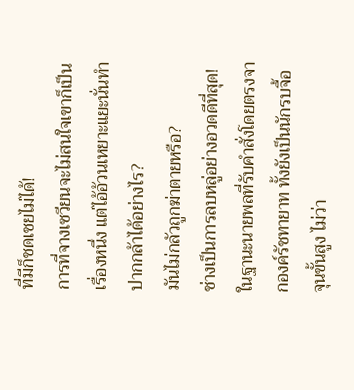ที่มีก็ชดเชยไม่ได้!
การที่จางเซวียนจะไม่สนใจเขาก็เป็นเรื่องหนึ่ง แต่ไอ้อ้วนเหยาะแยะนั่นทำปากกล้าได้อย่างไร?
มันไม่กลัวถูกฆ่าตายหรือ?
ช่างเป็นการลบหลู่อย่างอวดดีที่สุด!
ในฐานะนายพลที่รับคำสั่งโดยตรงจากองค์รัชทายาท ทั้งยังเป็นนักรบจื้อจุนขั้นสูง ไม่ว่า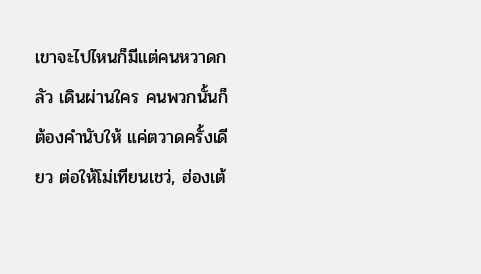เขาจะไปไหนก็มีแต่คนหวาดกลัว เดินผ่านใคร คนพวกนั้นก็ต้องคำนับให้ แค่ตวาดครั้งเดียว ต่อให้โม่เทียนเชว่, ฮ่องเต้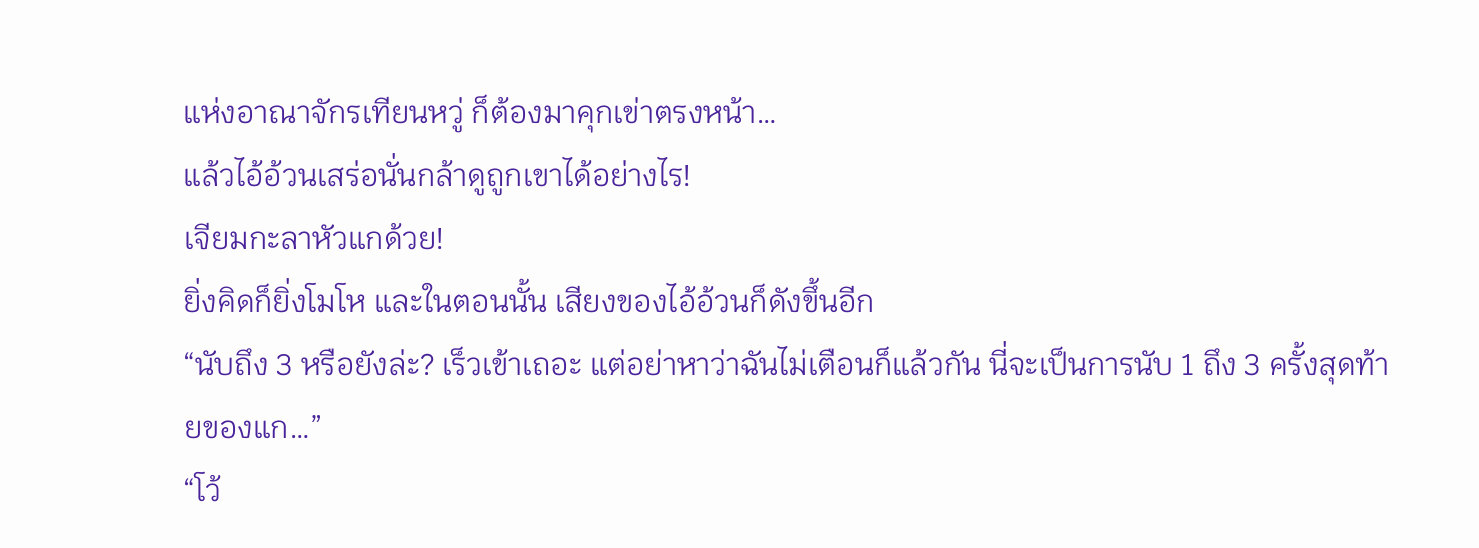แห่งอาณาจักรเทียนหวู่ ก็ต้องมาคุกเข่าตรงหน้า…
แล้วไอ้อ้วนเสร่อนั่นกล้าดูถูกเขาได้อย่างไร!
เจียมกะลาหัวแกด้วย!
ยิ่งคิดก็ยิ่งโมโห และในตอนนั้น เสียงของไอ้อ้วนก็ดังขึ้นอีก
“นับถึง 3 หรือยังล่ะ? เร็วเข้าเถอะ แต่อย่าหาว่าฉันไม่เตือนก็แล้วกัน นี่จะเป็นการนับ 1 ถึง 3 ครั้งสุดท้ายของแก…”
“โว้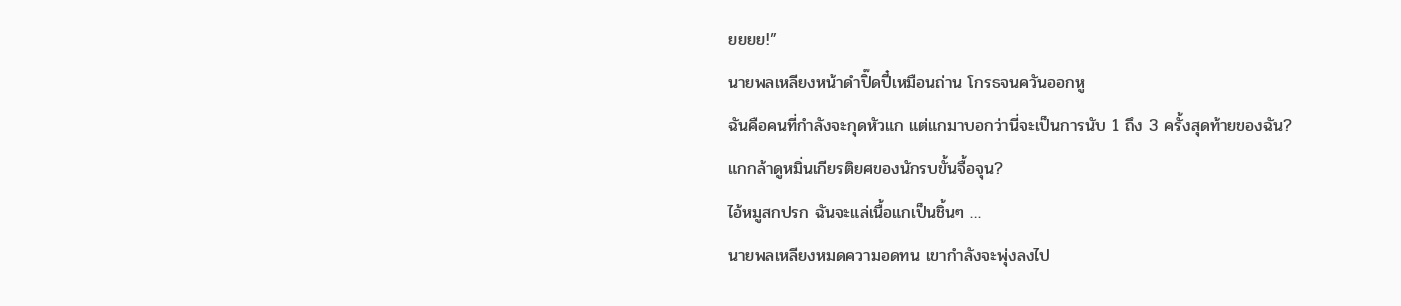ยยยย!”
นายพลเหลียงหน้าดำปิ๊ดปี๋เหมือนถ่าน โกรธจนควันออกหู
ฉันคือคนที่กำลังจะกุดหัวแก แต่แกมาบอกว่านี่จะเป็นการนับ 1 ถึง 3 ครั้งสุดท้ายของฉัน?
แกกล้าดูหมิ่นเกียรติยศของนักรบขั้นจื้อจุน?
ไอ้หมูสกปรก ฉันจะแล่เนื้อแกเป็นชิ้นๆ …
นายพลเหลียงหมดความอดทน เขากำลังจะพุ่งลงไป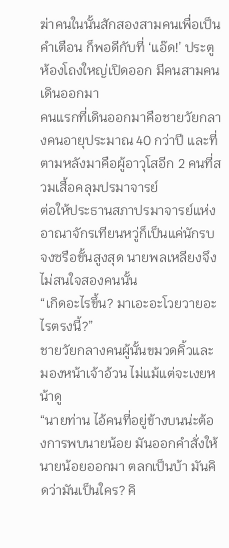ฆ่าคนในนั้นสักสองสามคนเพื่อเป็นคำเตือน ก็พอดีกับที่ ‘แอ๊ด!’ ประตูห้องโถงใหญ่เปิดออก มีคนสามคนเดินออกมา
คนแรกที่เดินออกมาคือชายวัยกลางคนอายุประมาณ 40 กว่าปี และที่ตามหลังมาคือผู้อาวุโสอีก 2 คนที่สวมเสื้อคลุมปรมาจารย์
ต่อให้ประธานสภาปรมาจารย์แห่งอาณาจักรเทียนหวู่ก็เป็นแค่นักรบจงซรือขั้นสูงสุด นายพลเหลียงจึงไม่สนใจสองคนนั้น
“เกิดอะไรขึ้น? มาเอะอะโวยวายอะไรตรงนี้?”
ชายวัยกลางคนผู้นั้นขมวดคิ้วและมองหน้าเจ้าอ้วน ไม่แม้แต่จะเงยหน้าดู
“นายท่าน ไอ้คนที่อยู่ข้างบนน่ะต้องการพบนายน้อย มันออกคำสั่งให้นายน้อยออกมา ตลกเป็นบ้า มันคิดว่ามันเป็นใคร? คิ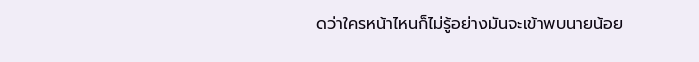ดว่าใครหน้าไหนก็ไม่รู้อย่างมันจะเข้าพบนายน้อย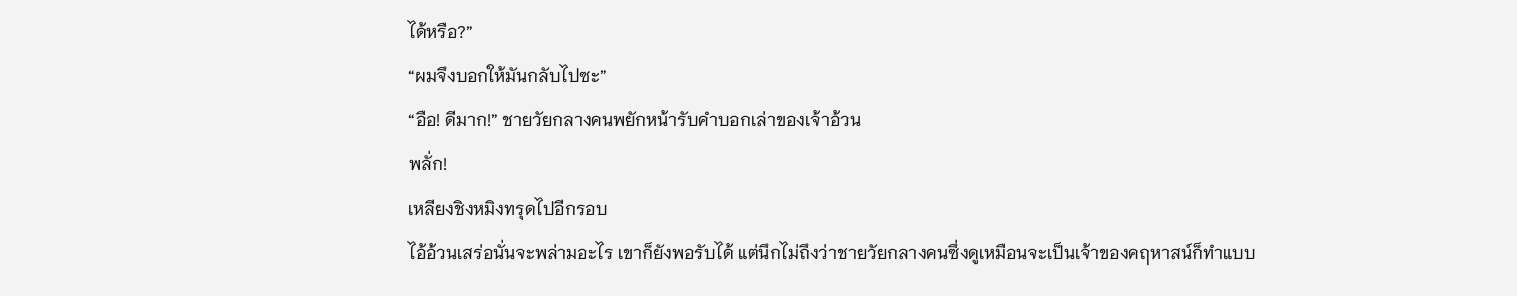ได้หรือ?”
“ผมจึงบอกให้มันกลับไปซะ”
“อือ! ดีมาก!” ชายวัยกลางคนพยักหน้ารับคำบอกเล่าของเจ้าอ้วน
พลั่ก!
เหลียงชิงหมิงทรุดไปอีกรอบ
ไอ้อ้วนเสร่อนั่นจะพล่ามอะไร เขาก็ยังพอรับได้ แต่นึกไม่ถึงว่าชายวัยกลางคนซึ่งดูเหมือนจะเป็นเจ้าของคฤหาสน์ก็ทำแบบ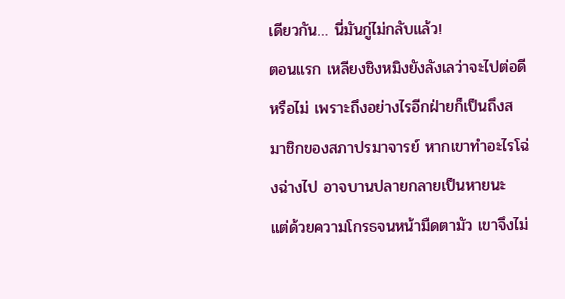เดียวกัน… นี่มันกู่ไม่กลับแล้ว!
ตอนแรก เหลียงชิงหมิงยังลังเลว่าจะไปต่อดีหรือไม่ เพราะถึงอย่างไรอีกฝ่ายก็เป็นถึงสมาชิกของสภาปรมาจารย์ หากเขาทำอะไรโฉ่งฉ่างไป อาจบานปลายกลายเป็นหายนะ แต่ด้วยความโกรธจนหน้ามืดตามัว เขาจึงไม่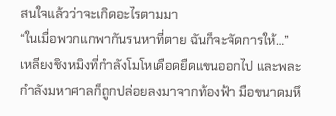สนใจแล้วว่าจะเกิดอะไรตามมา
“ในเมื่อพวกแกพากันรนหาที่ตาย ฉันก็จะจัดการให้…”
เหลียงชิงหมิงที่กำลังโมโหเดือดยืดแขนออกไป และพละกำลังมหาศาลก็ถูกปล่อยลงมาจากท้องฟ้า มือขนาดมหึ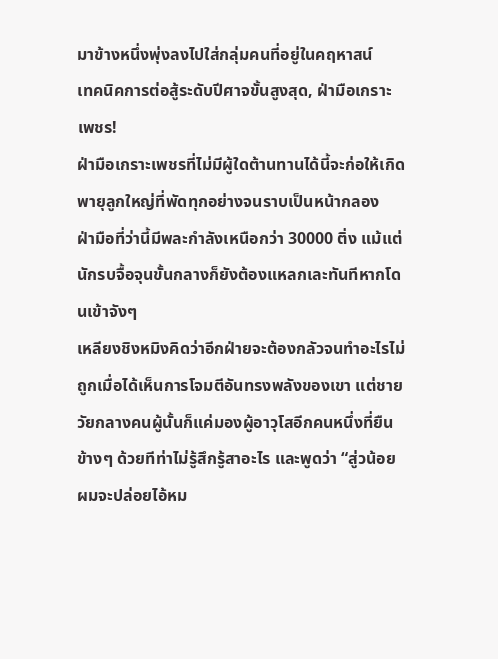มาข้างหนึ่งพุ่งลงไปใส่กลุ่มคนที่อยู่ในคฤหาสน์
เทคนิคการต่อสู้ระดับปีศาจขั้นสูงสุด, ฝ่ามือเกราะเพชร!
ฝ่ามือเกราะเพชรที่ไม่มีผู้ใดต้านทานได้นี้จะก่อให้เกิดพายุลูกใหญ่ที่พัดทุกอย่างจนราบเป็นหน้ากลอง
ฝ่ามือที่ว่านี้มีพละกำลังเหนือกว่า 30000 ติ่ง แม้แต่นักรบจื้อจุนขั้นกลางก็ยังต้องแหลกเละทันทีหากโดนเข้าจังๆ
เหลียงชิงหมิงคิดว่าอีกฝ่ายจะต้องกลัวจนทำอะไรไม่ถูกเมื่อได้เห็นการโจมตีอันทรงพลังของเขา แต่ชายวัยกลางคนผู้นั้นก็แค่มองผู้อาวุโสอีกคนหนึ่งที่ยืนข้างๆ ด้วยทีท่าไม่รู้สึกรู้สาอะไร และพูดว่า “สู่วน้อย ผมจะปล่อยไอ้หม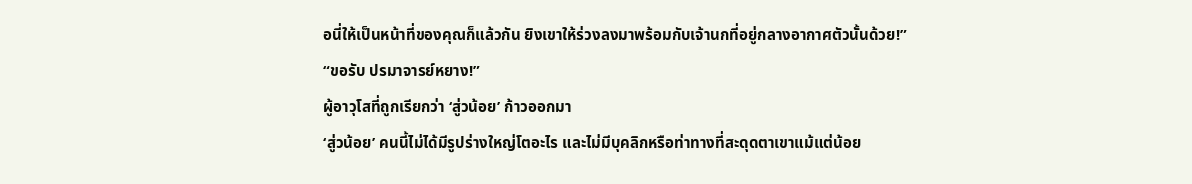อนี่ให้เป็นหน้าที่ของคุณก็แล้วกัน ยิงเขาให้ร่วงลงมาพร้อมกับเจ้านกที่อยู่กลางอากาศตัวนั้นด้วย!”
“ขอรับ ปรมาจารย์หยาง!”
ผู้อาวุโสที่ถูกเรียกว่า ‘สู่วน้อย’ ก้าวออกมา
‘สู่วน้อย’ คนนี้ไม่ได้มีรูปร่างใหญ่โตอะไร และไม่มีบุคลิกหรือท่าทางที่สะดุดตาเขาแม้แต่น้อย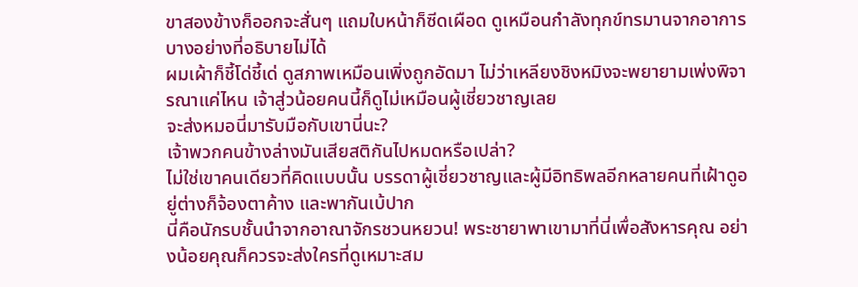ขาสองข้างก็ออกจะสั่นๆ แถมใบหน้าก็ซีดเผือด ดูเหมือนกำลังทุกข์ทรมานจากอาการบางอย่างที่อธิบายไม่ได้
ผมเผ้าก็ชี้โด่ชี้เด่ ดูสภาพเหมือนเพิ่งถูกอัดมา ไม่ว่าเหลียงชิงหมิงจะพยายามเพ่งพิจารณาแค่ไหน เจ้าสู่วน้อยคนนี้ก็ดูไม่เหมือนผู้เชี่ยวชาญเลย
จะส่งหมอนี่มารับมือกับเขานี่นะ?
เจ้าพวกคนข้างล่างมันเสียสติกันไปหมดหรือเปล่า?
ไม่ใช่เขาคนเดียวที่คิดแบบนั้น บรรดาผู้เชี่ยวชาญและผู้มีอิทธิพลอีกหลายคนที่เฝ้าดูอยู่ต่างก็จ้องตาค้าง และพากันเบ้ปาก
นี่คือนักรบชั้นนำจากอาณาจักรชวนหยวน! พระชายาพาเขามาที่นี่เพื่อสังหารคุณ อย่างน้อยคุณก็ควรจะส่งใครที่ดูเหมาะสม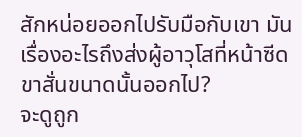สักหน่อยออกไปรับมือกับเขา มันเรื่องอะไรถึงส่งผู้อาวุโสที่หน้าซีดขาสั่นขนาดนั้นออกไป?
จะดูถูก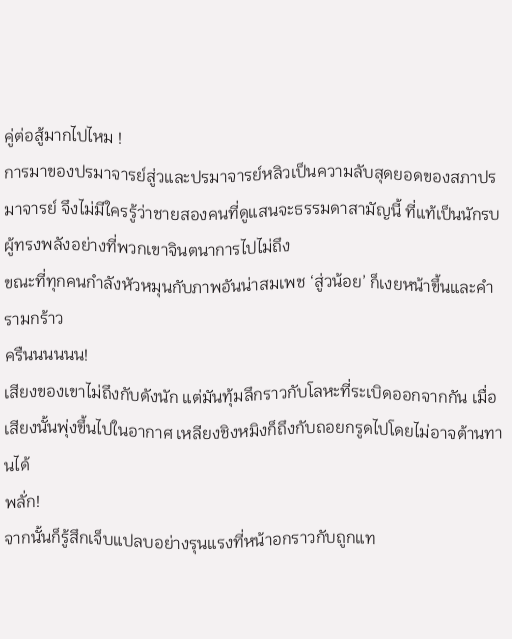คู่ต่อสู้มากไปไหม !
การมาของปรมาจารย์สู่วและปรมาจารย์หลิวเป็นความลับสุดยอดของสภาปรมาจารย์ จึงไม่มีใครรู้ว่าชายสองคนที่ดูแสนจะธรรมดาสามัญนี้ ที่แท้เป็นนักรบผู้ทรงพลังอย่างที่พวกเขาจินตนาการไปไม่ถึง
ขณะที่ทุกคนกำลังหัวหมุนกับภาพอันน่าสมเพช ‘สู่วน้อย’ ก็เงยหน้าขึ้นและคำรามกร้าว
ครืนนนนนน!
เสียงของเขาไม่ถึงกับดังนัก แต่มันทุ้มลึกราวกับโลหะที่ระเบิดออกจากกัน เมื่อเสียงนั้นพุ่งขึ้นไปในอากาศ เหลียงชิงหมิงก็ถึงกับถอยกรูดไปโดยไม่อาจต้านทานได้
พลั่ก!
จากนั้นก็รู้สึกเจ็บแปลบอย่างรุนแรงที่หน้าอกราวกับถูกแท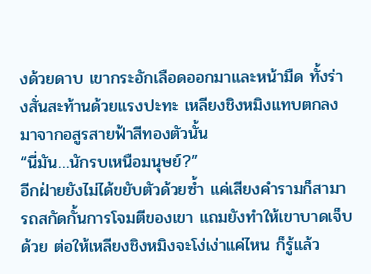งด้วยดาบ เขากระอักเลือดออกมาและหน้ามืด ทั้งร่างสั่นสะท้านด้วยแรงปะทะ เหลียงชิงหมิงแทบตกลงมาจากอสูรสายฟ้าสีทองตัวนั้น
“นี่มัน…นักรบเหนือมนุษย์?”
อีกฝ่ายยังไม่ได้ขยับตัวด้วยซ้ำ แค่เสียงคำรามก็สามารถสกัดกั้นการโจมตีของเขา แถมยังทำให้เขาบาดเจ็บด้วย ต่อให้เหลียงชิงหมิงจะโง่เง่าแค่ไหน ก็รู้แล้ว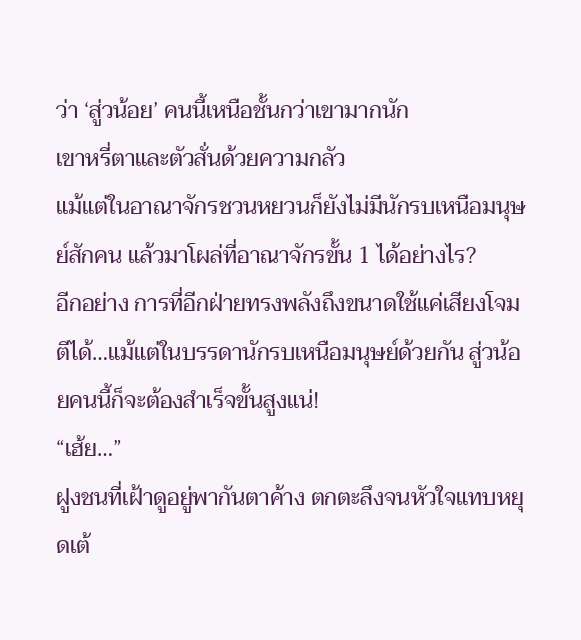ว่า ‘สู่วน้อย’ คนนี้เหนือชั้นกว่าเขามากนัก
เขาหรี่ตาและตัวสั่นด้วยความกลัว
แม้แต่ในอาณาจักรชวนหยวนก็ยังไม่มีนักรบเหนือมนุษย์สักคน แล้วมาโผล่ที่อาณาจักรขั้น 1 ได้อย่างไร?
อีกอย่าง การที่อีกฝ่ายทรงพลังถึงขนาดใช้แค่เสียงโจมตีได้…แม้แต่ในบรรดานักรบเหนือมนุษย์ด้วยกัน สู่วน้อยคนนี้ก็จะต้องสำเร็จขั้นสูงแน่!
“เฮ้ย…”
ฝูงชนที่เฝ้าดูอยู่พากันตาค้าง ตกตะลึงจนหัวใจแทบหยุดเต้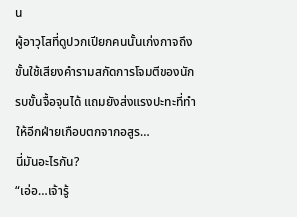น
ผู้อาวุโสที่ดูปวกเปียกคนนั้นเก่งกาจถึงขั้นใช้เสียงคำรามสกัดการโจมตีของนักรบขั้นจื้อจุนได้ แถมยังส่งแรงปะทะที่ทำให้อีกฝ่ายเกือบตกจากอสูร…
นี่มันอะไรกัน?
“เอ่อ…เจ้ารู้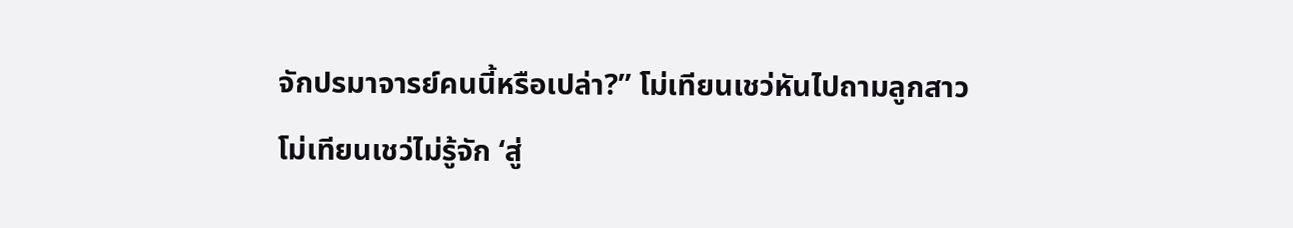จักปรมาจารย์คนนี้หรือเปล่า?” โม่เทียนเชว่หันไปถามลูกสาว
โม่เทียนเชว่ไม่รู้จัก ‘สู่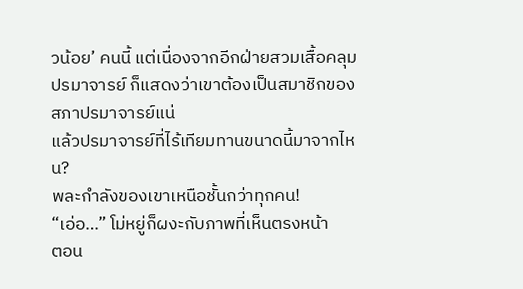วน้อย’ คนนี้ แต่เนื่องจากอีกฝ่ายสวมเสื้อคลุมปรมาจารย์ ก็แสดงว่าเขาต้องเป็นสมาชิกของสภาปรมาจารย์แน่
แล้วปรมาจารย์ที่ไร้เทียมทานขนาดนี้มาจากไหน?
พละกำลังของเขาเหนือชั้นกว่าทุกคน!
“เอ่อ…” โม่หยู่ก็ผงะกับภาพที่เห็นตรงหน้า
ตอน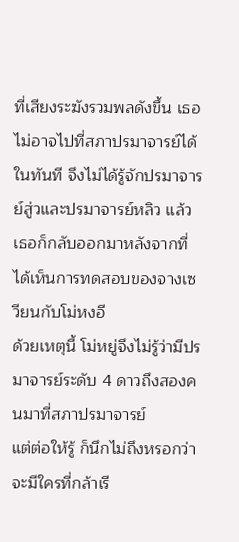ที่เสียงระฆังรวมพลดังขึ้น เธอไม่อาจไปที่สภาปรมาจารย์ได้ในทันที จึงไม่ได้รู้จักปรมาจารย์สู่วและปรมาจารย์หลิว แล้วเธอก็กลับออกมาหลังจากที่ได้เห็นการทดสอบของจางเซวียนกับโม่หงอี
ด้วยเหตุนี้ โม่หยู่จึงไม่รู้ว่ามีปรมาจารย์ระดับ 4 ดาวถึงสองคนมาที่สภาปรมาจารย์
แต่ต่อให้รู้ ก็นึกไม่ถึงหรอกว่าจะมีใครที่กล้าเรี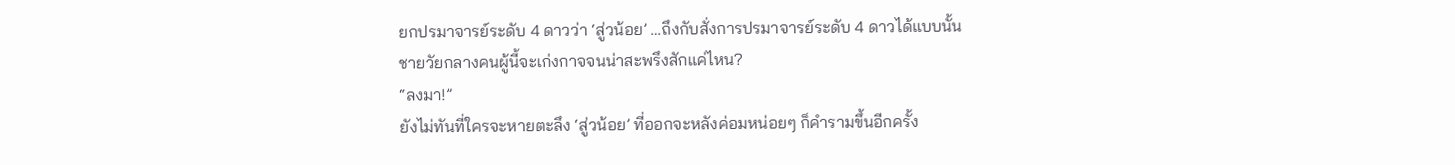ยกปรมาจารย์ระดับ 4 ดาวว่า ‘สู่วน้อย’ …ถึงกับสั่งการปรมาจารย์ระดับ 4 ดาวได้แบบนั้น ชายวัยกลางคนผู้นี้จะเก่งกาจจนน่าสะพรึงสักแค่ไหน?
“ลงมา!”
ยังไม่ทันที่ใครจะหายตะลึง ‘สู่วน้อย’ ที่ออกจะหลังค่อมหน่อยๆ ก็คำรามขึ้นอีกครั้ง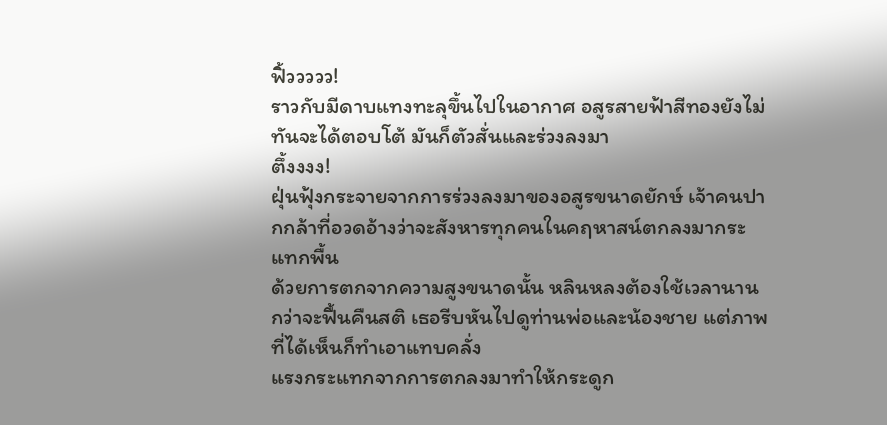ฟิ้ววววว!
ราวกับมีดาบแทงทะลุขึ้นไปในอากาศ อสูรสายฟ้าสีทองยังไม่ทันจะได้ตอบโต้ มันก็ตัวสั่นและร่วงลงมา
ตึ้งงงง!
ฝุ่นฟุ้งกระจายจากการร่วงลงมาของอสูรขนาดยักษ์ เจ้าคนปากกล้าที่อวดอ้างว่าจะสังหารทุกคนในคฤหาสน์ตกลงมากระแทกพื้น
ด้วยการตกจากความสูงขนาดนั้น หลินหลงต้องใช้เวลานานกว่าจะฟื้นคืนสติ เธอรีบหันไปดูท่านพ่อและน้องชาย แต่ภาพที่ได้เห็นก็ทำเอาแทบคลั่ง
แรงกระแทกจากการตกลงมาทำให้กระดูก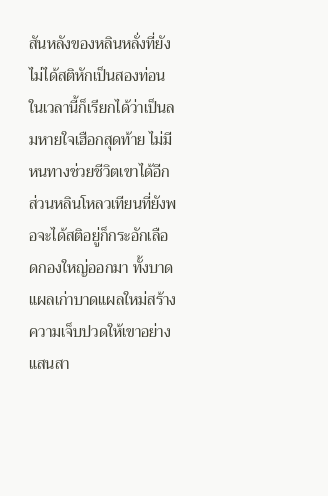สันหลังของหลินหลั่งที่ยังไม่ได้สติหักเป็นสองท่อน ในเวลานี้ก็เรียกได้ว่าเป็นลมหายใจเฮือกสุดท้าย ไม่มีหนทางช่วยชีวิตเขาได้อีก
ส่วนหลินโหลวเทียนที่ยังพอจะได้สติอยู่ก็กระอักเลือดกองใหญ่ออกมา ทั้งบาดแผลเก่าบาดแผลใหม่สร้างความเจ็บปวดให้เขาอย่างแสนสา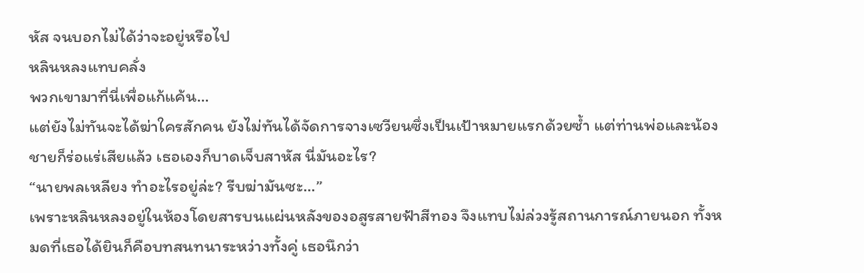หัส จนบอกไม่ได้ว่าจะอยู่หรือไป
หลินหลงแทบคลั่ง
พวกเขามาที่นี่เพื่อแก้แค้น…
แต่ยังไม่ทันจะได้ฆ่าใครสักคน ยังไม่ทันได้จัดการจางเซวียนซึ่งเป็นเป้าหมายแรกด้วยซ้ำ แต่ท่านพ่อและน้องชายก็ร่อแร่เสียแล้ว เธอเองก็บาดเจ็บสาหัส นี่มันอะไร?
“นายพลเหลียง ทำอะไรอยู่ล่ะ? รีบฆ่ามันซะ…”
เพราะหลินหลงอยู่ในห้องโดยสารบนแผ่นหลังของอสูรสายฟ้าสีทอง จึงแทบไม่ล่วงรู้สถานการณ์ภายนอก ทั้งหมดที่เธอได้ยินก็คือบทสนทนาระหว่างทั้งคู่ เธอนึกว่า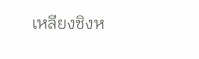เหลียงชิงห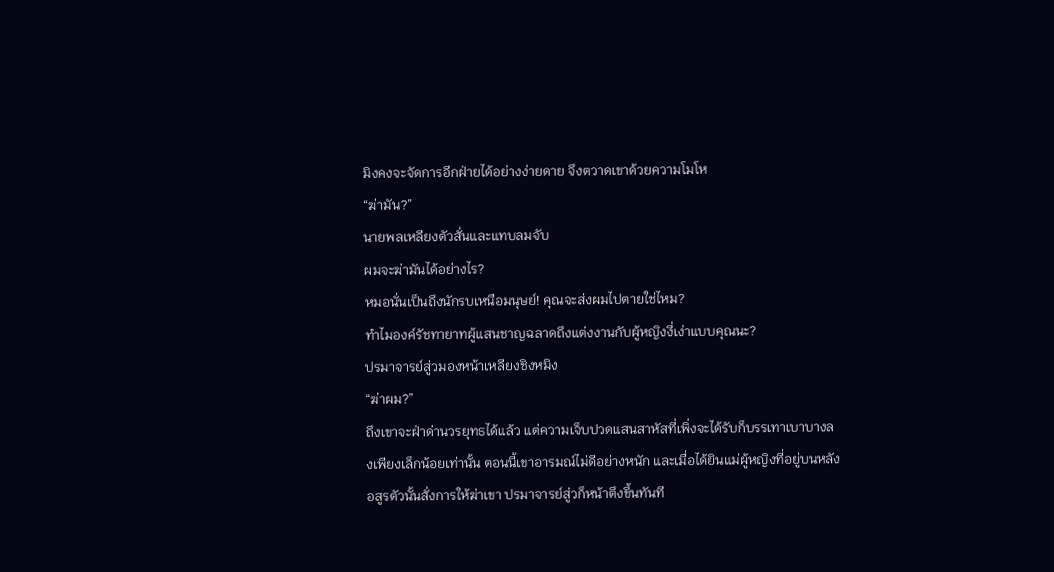มิงคงจะจัดการอีกฝ่ายได้อย่างง่ายดาย จึงตวาดเขาด้วยความโมโห
“ฆ่ามัน?”
นายพลเหลียงตัวสั่นและแทบลมจับ
ผมจะฆ่ามันได้อย่างไร?
หมอนั่นเป็นถึงนักรบเหนือมนุษย์! คุณจะส่งผมไปตายใช่ไหม?
ทำไมองค์รัชทายาทผู้แสนชาญฉลาดถึงแต่งงานกับผู้หญิงงี่เง่าแบบคุณนะ?
ปรมาจารย์สู่วมองหน้าเหลียงชิงหมิง
“ฆ่าผม?”
ถึงเขาจะฝ่าด่านวรยุทธได้แล้ว แต่ความเจ็บปวดแสนสาหัสที่เพิ่งจะได้รับก็บรรเทาเบาบางลงเพียงเล็กน้อยเท่านั้น ตอนนี้เขาอารมณ์ไม่ดีอย่างหนัก และเมื่อได้ยินแม่ผู้หญิงที่อยู่บนหลังอสูรตัวนั้นสั่งการให้ฆ่าเขา ปรมาจารย์สู่วก็หน้าตึงขึ้นทันที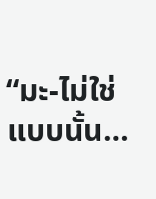“มะ-ไม่ใช่แบบนั้น…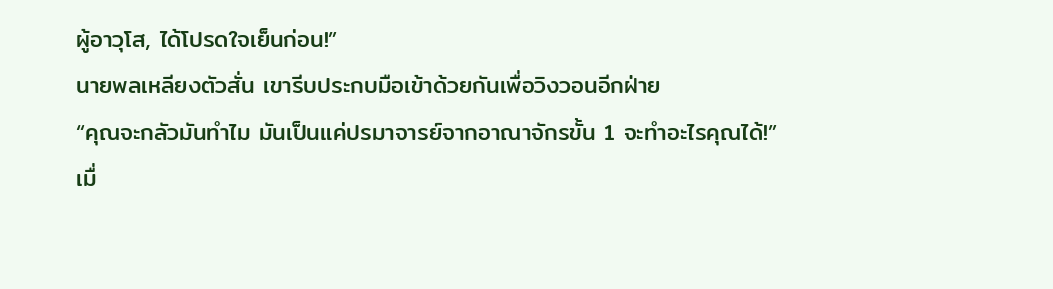ผู้อาวุโส, ได้โปรดใจเย็นก่อน!”
นายพลเหลียงตัวสั่น เขารีบประกบมือเข้าด้วยกันเพื่อวิงวอนอีกฝ่าย
“คุณจะกลัวมันทำไม มันเป็นแค่ปรมาจารย์จากอาณาจักรขั้น 1 จะทำอะไรคุณได้!”
เมื่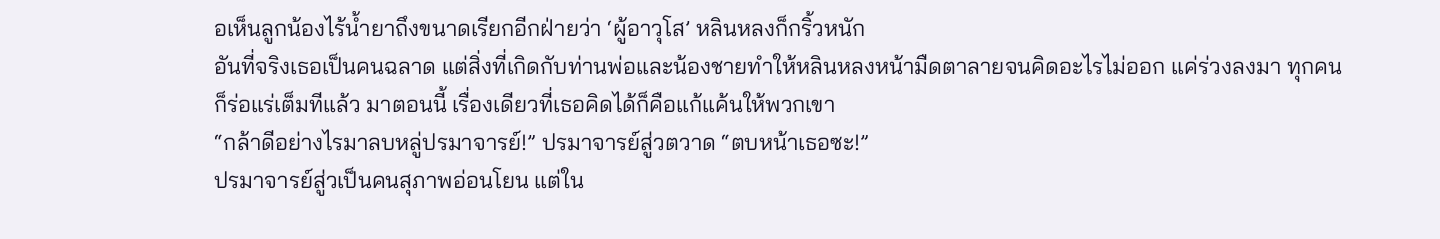อเห็นลูกน้องไร้น้ำยาถึงขนาดเรียกอีกฝ่ายว่า ‘ผู้อาวุโส’ หลินหลงก็กริ้วหนัก
อันที่จริงเธอเป็นคนฉลาด แต่สิ่งที่เกิดกับท่านพ่อและน้องชายทำให้หลินหลงหน้ามืดตาลายจนคิดอะไรไม่ออก แค่ร่วงลงมา ทุกคนก็ร่อแร่เต็มทีแล้ว มาตอนนี้ เรื่องเดียวที่เธอคิดได้ก็คือแก้แค้นให้พวกเขา
“กล้าดีอย่างไรมาลบหลู่ปรมาจารย์!” ปรมาจารย์สู่วตวาด “ตบหน้าเธอซะ!”
ปรมาจารย์สู่วเป็นคนสุภาพอ่อนโยน แต่ใน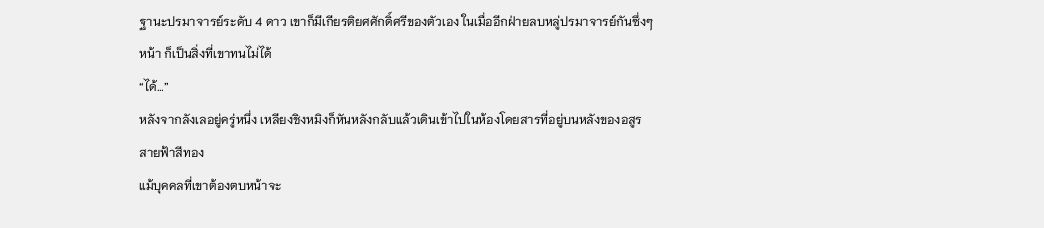ฐานะปรมาจารย์ระดับ 4 ดาว เขาก็มีเกียรติยศศักดิ์ศรีของตัวเอง ในเมื่ออีกฝ่ายลบหลู่ปรมาจารย์กันซึ่งๆ หน้า ก็เป็นสิ่งที่เขาทนไม่ได้
“ได้…”
หลังจากลังเลอยู่ครู่หนึ่ง เหลียงชิงหมิงก็หันหลังกลับแล้วเดินเข้าไปในห้องโดยสารที่อยู่บนหลังของอสูรสายฟ้าสีทอง
แม้บุคคลที่เขาต้องตบหน้าจะ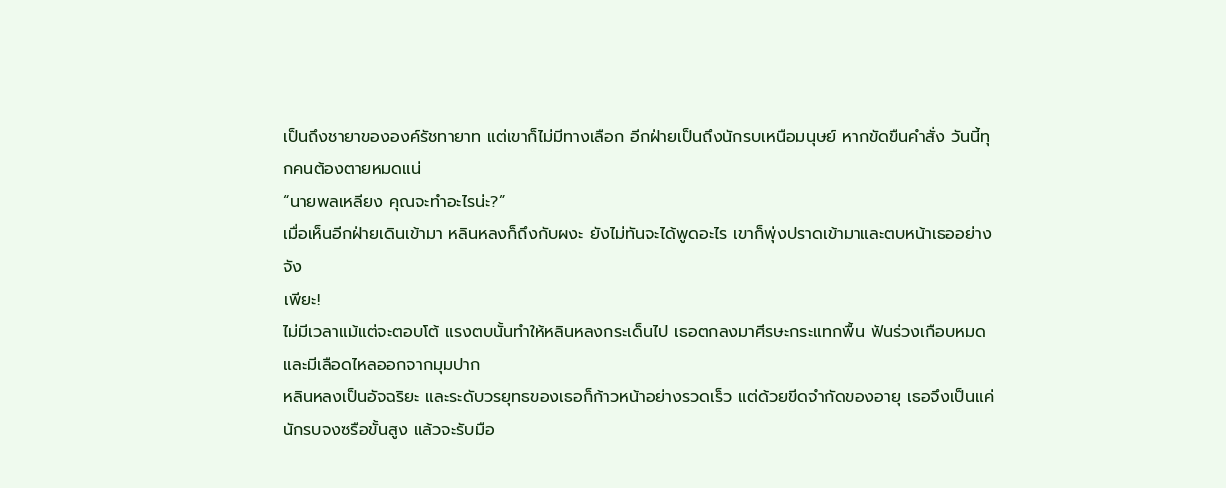เป็นถึงชายาขององค์รัชทายาท แต่เขาก็ไม่มีทางเลือก อีกฝ่ายเป็นถึงนักรบเหนือมนุษย์ หากขัดขืนคำสั่ง วันนี้ทุกคนต้องตายหมดแน่
“นายพลเหลียง คุณจะทำอะไรน่ะ?”
เมื่อเห็นอีกฝ่ายเดินเข้ามา หลินหลงก็ถึงกับผงะ ยังไม่ทันจะได้พูดอะไร เขาก็พุ่งปราดเข้ามาและตบหน้าเธออย่างจัง
เพียะ!
ไม่มีเวลาแม้แต่จะตอบโต้ แรงตบนั้นทำให้หลินหลงกระเด็นไป เธอตกลงมาศีรษะกระแทกพื้น ฟันร่วงเกือบหมดและมีเลือดไหลออกจากมุมปาก
หลินหลงเป็นอัจฉริยะ และระดับวรยุทธของเธอก็ก้าวหน้าอย่างรวดเร็ว แต่ด้วยขีดจำกัดของอายุ เธอจึงเป็นแค่นักรบจงซรือขั้นสูง แล้วจะรับมือ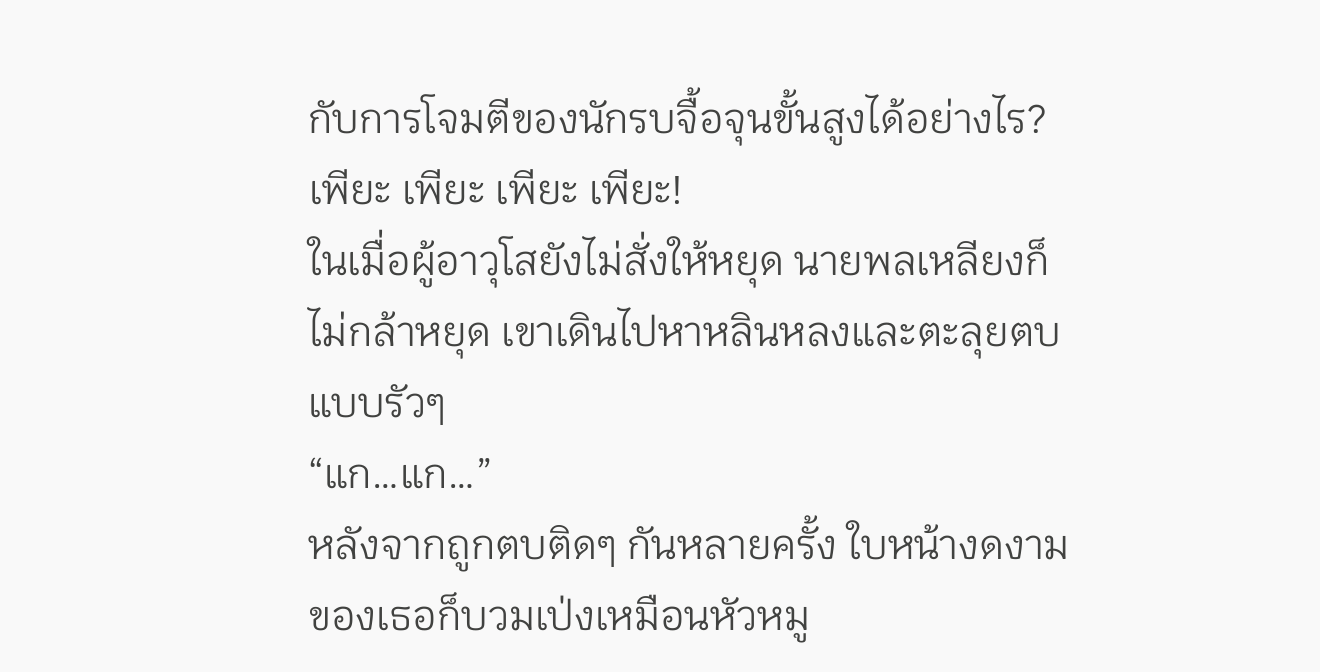กับการโจมตีของนักรบจื้อจุนขั้นสูงได้อย่างไร?
เพียะ เพียะ เพียะ เพียะ!
ในเมื่อผู้อาวุโสยังไม่สั่งให้หยุด นายพลเหลียงก็ไม่กล้าหยุด เขาเดินไปหาหลินหลงและตะลุยตบแบบรัวๆ
“แก…แก…”
หลังจากถูกตบติดๆ กันหลายครั้ง ใบหน้างดงามของเธอก็บวมเป่งเหมือนหัวหมู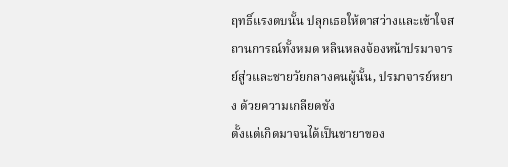ฤทธิ์แรงตบนั้น ปลุกเธอให้ตาสว่างและเข้าใจสถานการณ์ทั้งหมด หลินหลงจ้องหน้าปรมาจารย์สู่วและชายวัยกลางคนผู้นั้น, ปรมาจารย์หยาง ด้วยความเกลียดชัง
ตั้งแต่เกิดมาจนได้เป็นชายาของ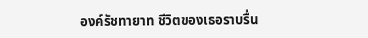องค์รัชทายาท ชีวิตของเธอราบรื่น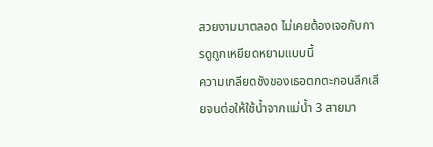สวยงามมาตลอด ไม่เคยต้องเจอกับการดูถูกเหยียดหยามแบบนี้
ความเกลียดชังของเธอตกตะกอนลึกเสียจนต่อให้ใช้น้ำจากแม่น้ำ 3 สายมา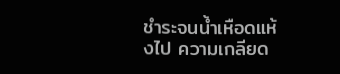ชำระจนน้ำเหือดแห้งไป ความเกลียด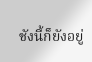ชังนี้ก็ยังอยู่